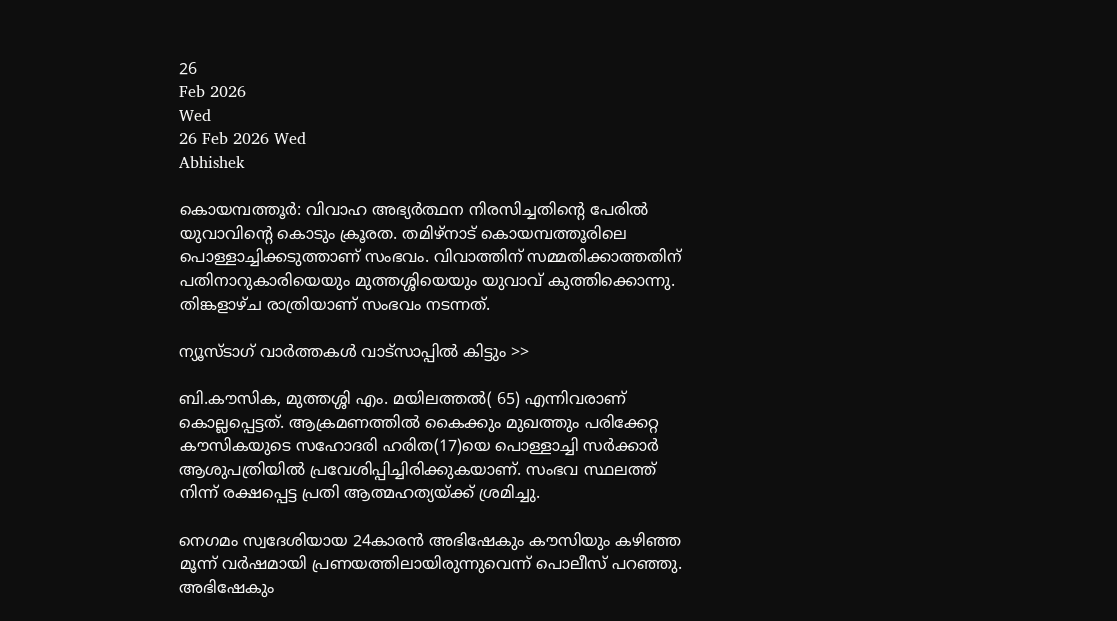26
Feb 2026
Wed
26 Feb 2026 Wed
Abhishek

കൊയമ്പത്തൂര്‍: വിവാഹ അഭ്യര്‍ത്ഥന നിരസിച്ചതിന്റെ പേരില്‍ യുവാവിന്റെ കൊടും ക്രൂരത. തമിഴ്‌നാട് കൊയമ്പത്തൂരിലെ പൊള്ളാച്ചിക്കടുത്താണ് സംഭവം. വിവാത്തിന് സമ്മതിക്കാത്തതിന് പതിനാറുകാരിയെയും മുത്തശ്ശിയെയും യുവാവ് കുത്തിക്കൊന്നു. തിങ്കളാഴ്ച രാത്രിയാണ് സംഭവം നടന്നത്.

ന്യൂസ്ടാഗ് വാര്‍ത്തകള്‍ വാട്‌സാപ്പില്‍ കിട്ടും >>

ബി.കൗസിക, മുത്തശ്ശി എം. മയിലത്തല്‍( 65) എന്നിവരാണ് കൊല്ലപ്പെട്ടത്. ആക്രമണത്തില്‍ കൈക്കും മുഖത്തും പരിക്കേറ്റ കൗസികയുടെ സഹോദരി ഹരിത(17)യെ പൊള്ളാച്ചി സര്‍ക്കാര്‍ ആശുപത്രിയില്‍ പ്രവേശിപ്പിച്ചിരിക്കുകയാണ്. സംഭവ സ്ഥലത്ത് നിന്ന് രക്ഷപ്പെട്ട പ്രതി ആത്മഹത്യയ്ക്ക് ശ്രമിച്ചു.

നെഗമം സ്വദേശിയായ 24കാരന്‍ അഭിഷേകും കൗസിയും കഴിഞ്ഞ മൂന്ന് വര്‍ഷമായി പ്രണയത്തിലായിരുന്നുവെന്ന് പൊലീസ് പറഞ്ഞു. അഭിഷേകും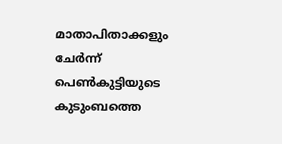മാതാപിതാക്കളും ചേര്‍ന്ന് പെണ്‍കുട്ടിയുടെ കുടുംബത്തെ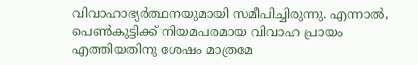വിവാഹാഭ്യര്‍ത്ഥനയുമായി സമീപിച്ചിരുന്നു. എന്നാല്‍, പെണ്‍കുട്ടിക്ക് നിയമപരമായ വിവാഹ പ്രായം എത്തിയതിനു ശേഷം മാത്രമേ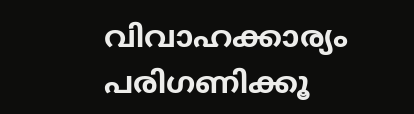വിവാഹക്കാര്യം പരിഗണിക്കൂ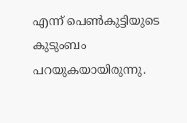എന്ന് പെണ്‍കുട്ടിയുടെ കുടുംബം പറയുകയായിരുന്നു.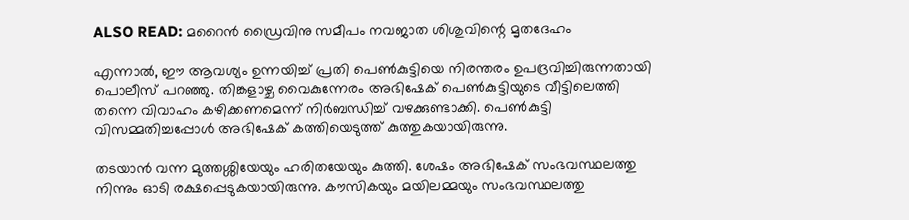ALSO READ: മറൈന്‍ ഡ്രൈവിനു സമീപം നവജാത ശിശുവിന്റെ മൃതദേഹം

എന്നാല്‍, ഈ ആവശ്യം ഉന്നയിച്ച് പ്രതി പെണ്‍കുട്ടിയെ നിരന്തരം ഉപദ്രവിച്ചിരുന്നതായി പൊലീസ് പറഞ്ഞു. തിങ്കളാഴ്ച വൈകുന്നേരം അഭിഷേക് പെണ്‍കുട്ടിയുടെ വീട്ടിലെത്തി തന്നെ വിവാഹം കഴിക്കണമെന്ന് നിര്‍ബന്ധിച്ച് വഴക്കുണ്ടാക്കി. പെണ്‍കുട്ടി വിസമ്മതിച്ചപ്പോള്‍ അഭിഷേക് കത്തിയെടുത്ത് കുത്തുകയായിരുന്നു.

തടയാന്‍ വന്ന മുത്തശ്ശിയേയും ഹരിതയേയും കുത്തി. ശേഷം അഭിഷേക് സംഭവസ്ഥലത്തു നിന്നും ഓടി രക്ഷപ്പെടുകയായിരുന്നു. കൗസികയും മയിലമ്മയും സംഭവസ്ഥലത്തു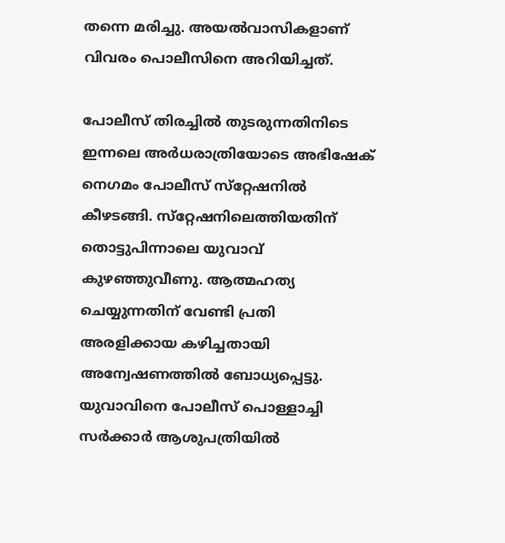തന്നെ മരിച്ചു. അയല്‍വാസികളാണ് വിവരം പൊലീസിനെ അറിയിച്ചത്.

പോലീസ് തിരച്ചില്‍ തുടരുന്നതിനിടെ ഇന്നലെ അര്‍ധരാത്രിയോടെ അഭിഷേക് നെഗമം പോലീസ് സ്‌റ്റേഷനില്‍ കീഴടങ്ങി. സ്‌റ്റേഷനിലെത്തിയതിന് തൊട്ടുപിന്നാലെ യുവാവ് കുഴഞ്ഞുവീണു. ആത്മഹത്യ ചെയ്യുന്നതിന് വേണ്ടി പ്രതി അരളിക്കായ കഴിച്ചതായി അന്വേഷണത്തില്‍ ബോധ്യപ്പെട്ടു. യുവാവിനെ പോലീസ് പൊള്ളാച്ചി സര്‍ക്കാര്‍ ആശുപത്രിയില്‍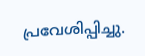പ്രവേശിപ്പിച്ചു.